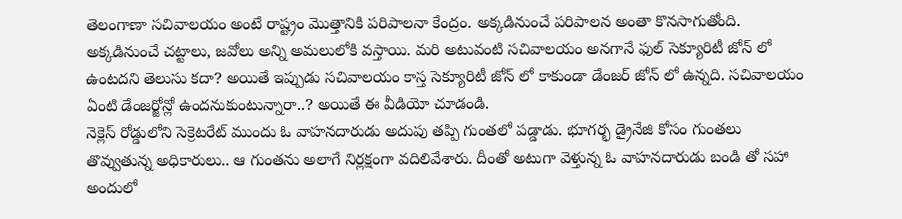తెలంగాణా సచివాలయం అంటే రాష్ట్రం మొత్తానికి పరిపాలనా కేంద్రం. అక్కడినుంచే పరిపాలన అంతా కొనసాగుతోంది. అక్కడినుంచే చట్టాలు, జవోలు అన్ని అమలులోకి వస్తాయి. మరి అటువంటి సచివాలయం అనగానే ఫుల్ సెక్యూరిటీ జోన్ లో ఉంటదని తెలుసు కదా? అయితే ఇప్పుడు సచివాలయం కాస్త సెక్యూరిటీ జోన్ లో కాకుండా డేంజర్ జోన్ లో ఉన్నది. సచివాలయం ఏంటి డేంజర్జోన్లో ఉందనుకుంటున్నారా..? అయితే ఈ వీడియో చూడండి.
నెక్లెస్ రోడ్డులోని సెక్రెటరేట్ ముందు ఓ వాహనదారుడు అదుపు తప్పి గుంతలో పడ్డాడు. భూగర్భ డ్రైనేజి కోసం గుంతలు తొవ్వుతున్న అధికారులు.. ఆ గుంతను అలాగే నిర్లక్షంగా వదిలివేశారు. దీంతో అటుగా వెళ్తున్న ఓ వాహనదారుడు బండి తో సహా అందులో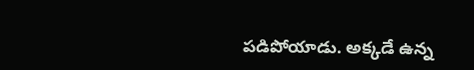పడిపోయాడు. అక్కడే ఉన్న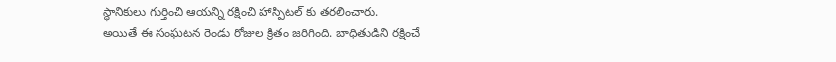స్థానికులు గుర్తించి ఆయన్ని రక్షించి హాస్పిటల్ కు తరలించారు.
అయితే ఈ సంఘటన రెండు రోజుల క్రితం జరిగింది. బాధితుడిని రక్షించే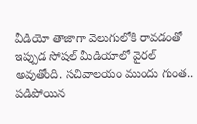వీడియో తాజాగా వెలుగులోకి రావడంతో ఇప్పుడ సోషల్ మీడియాలో వైరల్ అవుతోంది. సచివాలయం ముందు గుంత.. పడిపోయిన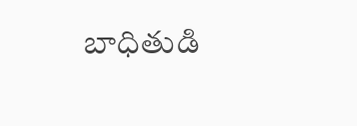బాధితుడి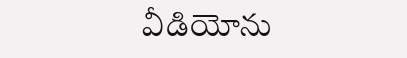వీడియోను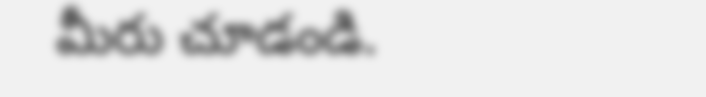మీరు చూడండి.